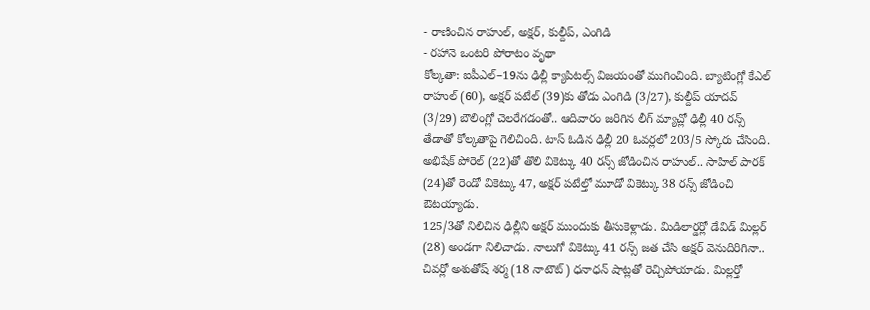- రాణించిన రాహుల్, అక్షర్, కుల్దీప్, ఎంగిడి
- రహానె ఒంటరి పోరాటం వృథా
కోల్కతా: ఐపీఎల్–19ను ఢిల్లీ క్యాపిటల్స్ విజయంతో ముగించింది. బ్యాటింగ్లో కేఎల్ రాహుల్ (60), అక్షర్ పటేల్ (39)కు తోడు ఎంగిడి (3/27), కుల్దీప్ యాదవ్ (3/29) బౌలింగ్లో చెలరేగడంతో.. ఆదివారం జరిగిన లీగ్ మ్యాచ్లో ఢిల్లీ 40 రన్స్ తేడాతో కోల్కతాపై గెలిచింది. టాస్ ఓడిన ఢిల్లీ 20 ఓవర్లలో 203/5 స్కోరు చేసింది. అభిషేక్ పోరెల్ (22)తో తొలి వికెట్కు 40 రన్స్ జోడించిన రాహుల్.. సాహిల్ పారక్ (24)తో రెండో వికెట్కు 47, అక్షర్ పటేల్తో మూడో వికెట్కు 38 రన్స్ జోడించి ఔటయ్యాడు.
125/3తో నిలిచిన ఢిల్లీని అక్షర్ ముందుకు తీసుకెళ్లాడు. మిడిలార్డర్లో డేవిడ్ మిల్లర్ (28) అండగా నిలిచాడు. నాలుగో వికెట్కు 41 రన్స్ జత చేసి అక్షర్ వెనుదిరిగినా.. చివర్లో అశుతోష్ శర్మ (18 నాటౌట్) ధనాధన్ షాట్లతో రెచ్చిపోయాడు. మిల్లర్తో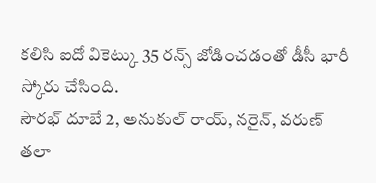కలిసి ఐదో వికెట్కు 35 రన్స్ జోడించడంతో డీసీ భారీ స్కోరు చేసింది.
సౌరభ్ దూబే 2, అనుకుల్ రాయ్, నరైన్, వరుణ్ తలా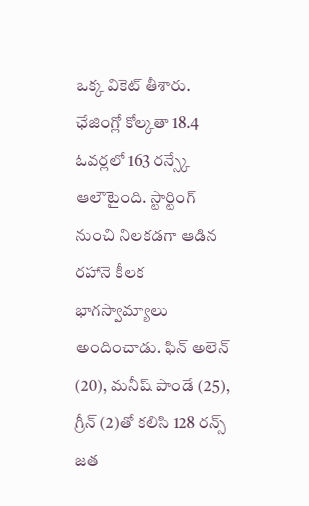ఒక్క వికెట్ తీశారు. ఛేజింగ్లో కోల్కతా 18.4 ఓవర్లలో 163 రన్స్కే ఆలౌటైంది. స్టార్టింగ్ నుంచి నిలకడగా ఆడిన రహానె కీలక భాగస్వామ్యాలు అందించాడు. ఫిన్ అలెన్ (20), మనీష్ పాండే (25), గ్రీన్ (2)తో కలిసి 128 రన్స్ జత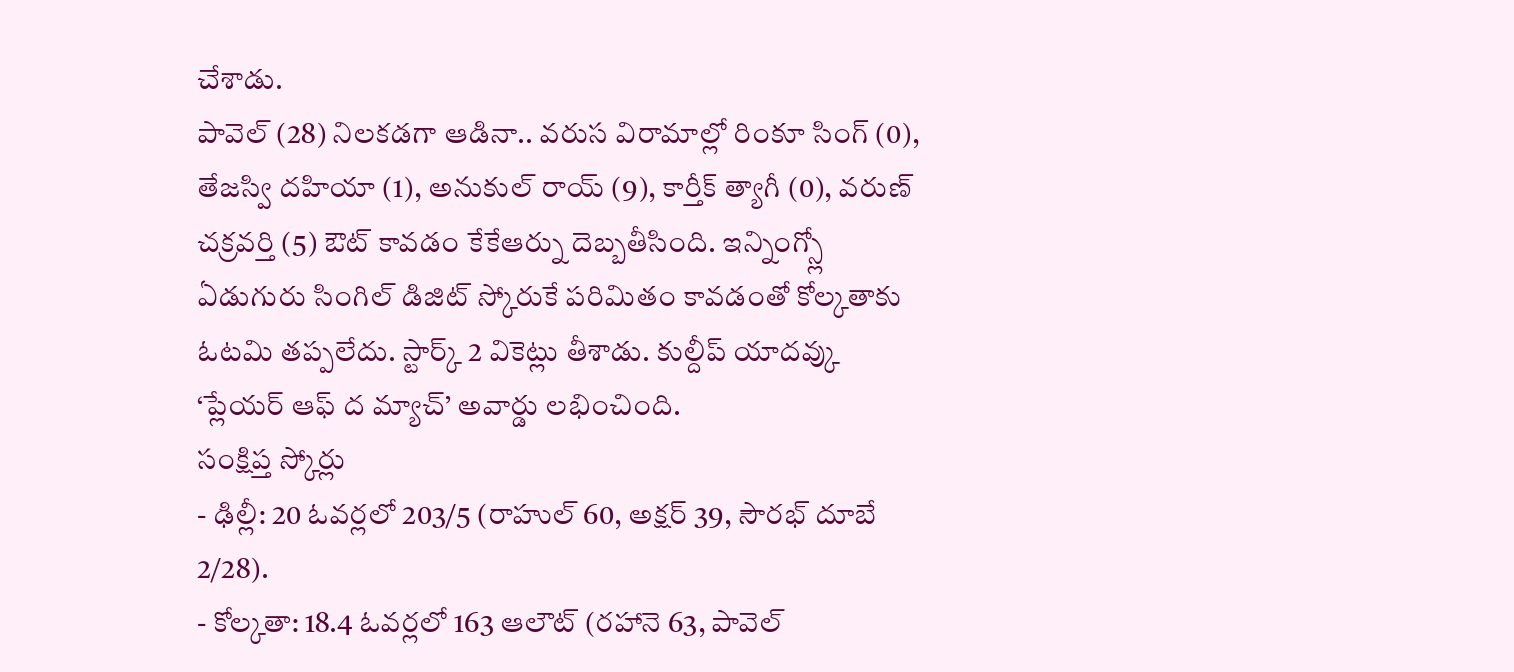చేశాడు.
పావెల్ (28) నిలకడగా ఆడినా.. వరుస విరామాల్లో రింకూ సింగ్ (0), తేజస్వి దహియా (1), అనుకుల్ రాయ్ (9), కార్తీక్ త్యాగీ (0), వరుణ్ చక్రవర్తి (5) ఔట్ కావడం కేకేఆర్ను దెబ్బతీసింది. ఇన్నింగ్స్లో ఏడుగురు సింగిల్ డిజిట్ స్కోరుకే పరిమితం కావడంతో కోల్కతాకు ఓటమి తప్పలేదు. స్టార్క్ 2 వికెట్లు తీశాడు. కుల్దీప్ యాదవ్కు ‘ప్లేయర్ ఆఫ్ ద మ్యాచ్’ అవార్డు లభించింది.
సంక్షిప్త స్కోర్లు
- ఢిల్లీ: 20 ఓవర్లలో 203/5 (రాహుల్ 60, అక్షర్ 39, సౌరభ్ దూబే 2/28).
- కోల్కతా: 18.4 ఓవర్లలో 163 ఆలౌట్ (రహానె 63, పావెల్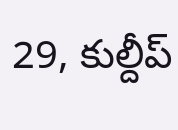29, కుల్దీప్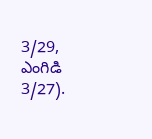3/29, ఎంగిడి 3/27).